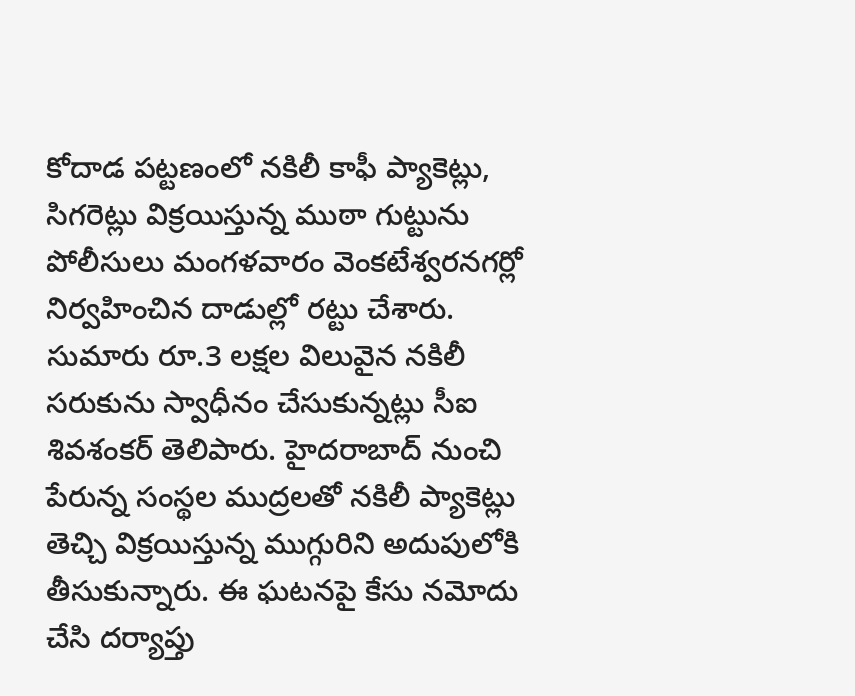కోదాడ పట్టణంలో నకిలీ కాఫీ ప్యాకెట్లు, సిగరెట్లు విక్రయిస్తున్న ముఠా గుట్టును పోలీసులు మంగళవారం వెంకటేశ్వరనగర్లో నిర్వహించిన దాడుల్లో రట్టు చేశారు. సుమారు రూ.3 లక్షల విలువైన నకిలీ సరుకును స్వాధీనం చేసుకున్నట్లు సీఐ శివశంకర్ తెలిపారు. హైదరాబాద్ నుంచి పేరున్న సంస్థల ముద్రలతో నకిలీ ప్యాకెట్లు తెచ్చి విక్రయిస్తున్న ముగ్గురిని అదుపులోకి తీసుకున్నారు. ఈ ఘటనపై కేసు నమోదు చేసి దర్యాప్తు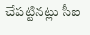చేపట్టినట్లు సీఐ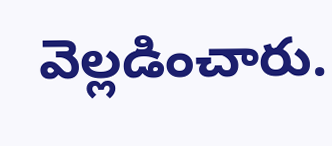వెల్లడించారు.